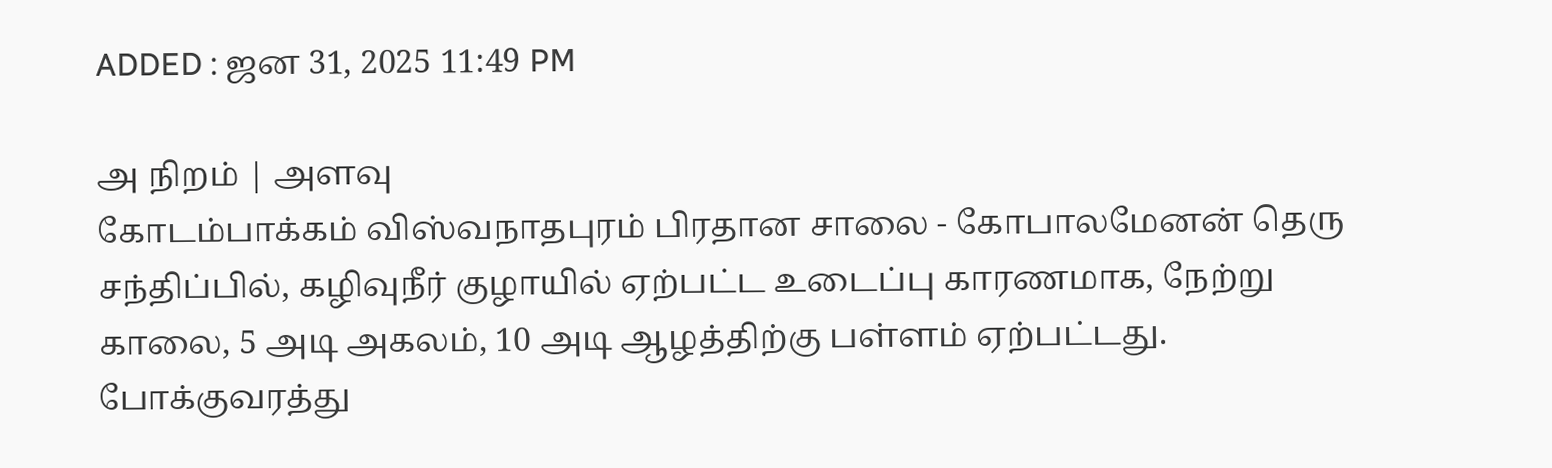ADDED : ஜன 31, 2025 11:49 PM

அ நிறம் | அளவு
கோடம்பாக்கம் விஸ்வநாதபுரம் பிரதான சாலை - கோபாலமேனன் தெரு சந்திப்பில், கழிவுநீர் குழாயில் ஏற்பட்ட உடைப்பு காரணமாக, நேற்று காலை, 5 அடி அகலம், 10 அடி ஆழத்திற்கு பள்ளம் ஏற்பட்டது.
போக்குவரத்து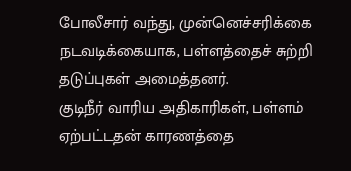போலீசார் வந்து, முன்னெச்சரிக்கை நடவடிக்கையாக, பள்ளத்தைச் சுற்றி தடுப்புகள் அமைத்தனர்.
குடிநீர் வாரிய அதிகாரிகள், பள்ளம் ஏற்பட்டதன் காரணத்தை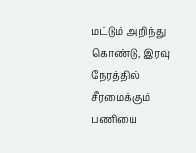மட்டும் அறிந்து கொண்டு, இரவு நேரத்தில் சீரமைக்கும் பணியை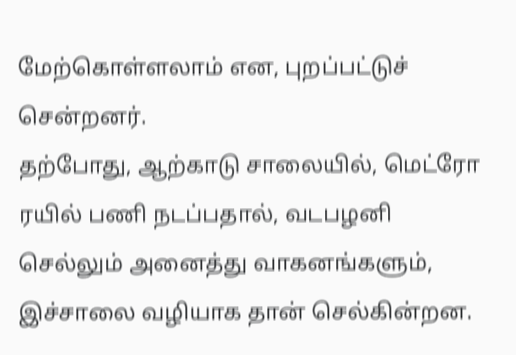மேற்கொள்ளலாம் என, புறப்பட்டுச் சென்றனர்.
தற்போது, ஆற்காடு சாலையில், மெட்ரோ ரயில் பணி நடப்பதால், வடபழனி செல்லும் அனைத்து வாகனங்களும், இச்சாலை வழியாக தான் செல்கின்றன.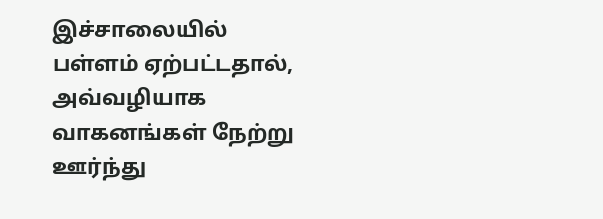இச்சாலையில் பள்ளம் ஏற்பட்டதால், அவ்வழியாக வாகனங்கள் நேற்று ஊர்ந்து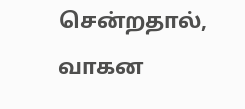சென்றதால், வாகன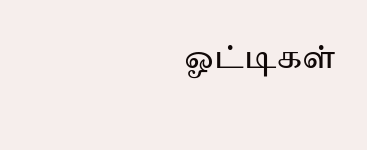ஓட்டிகள்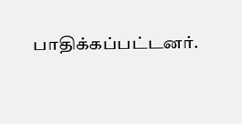பாதிக்கப்பட்டனர்.